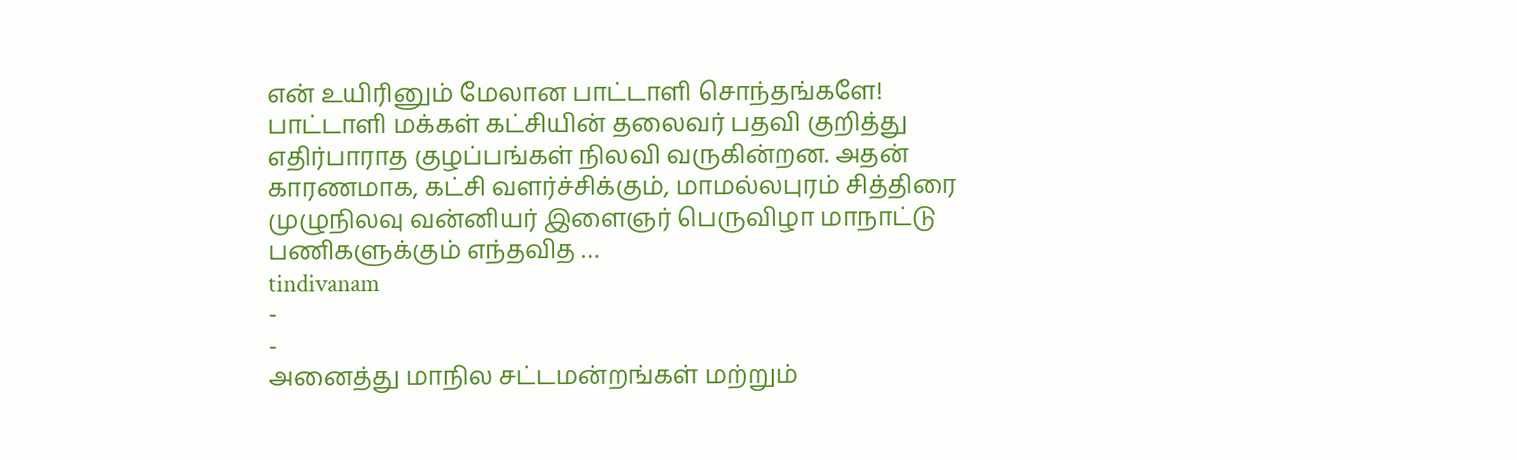என் உயிரினும் மேலான பாட்டாளி சொந்தங்களே! பாட்டாளி மக்கள் கட்சியின் தலைவர் பதவி குறித்து எதிர்பாராத குழப்பங்கள் நிலவி வருகின்றன. அதன் காரணமாக, கட்சி வளர்ச்சிக்கும், மாமல்லபுரம் சித்திரை முழுநிலவு வன்னியர் இளைஞர் பெருவிழா மாநாட்டு பணிகளுக்கும் எந்தவித …
tindivanam
-
-
அனைத்து மாநில சட்டமன்றங்கள் மற்றும்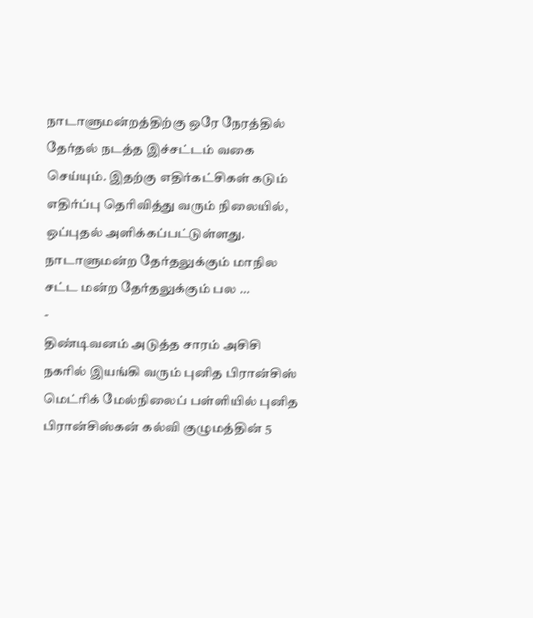நாடாளுமன்றத்திற்கு ஒரே நேரத்தில் தேர்தல் நடத்த இச்சட்டம் வகை செய்யும். இதற்கு எதிர்கட்சிகள் கடும் எதிர்ப்பு தெரிவித்து வரும் நிலையில், ஒப்புதல் அளிக்கப்பட்டுள்ளது. நாடாளுமன்ற தேர்தலுக்கும் மாநில சட்ட மன்ற தேர்தலுக்கும் பல …
-
திண்டிவனம் அடுத்த சாரம் அசிசி நகரில் இயங்கி வரும் புனித பிரான்சிஸ் மெட்ரிக் மேல்நிலைப் பள்ளியில் புனித பிரான்சிஸ்கன் கல்வி குழுமத்தின் 5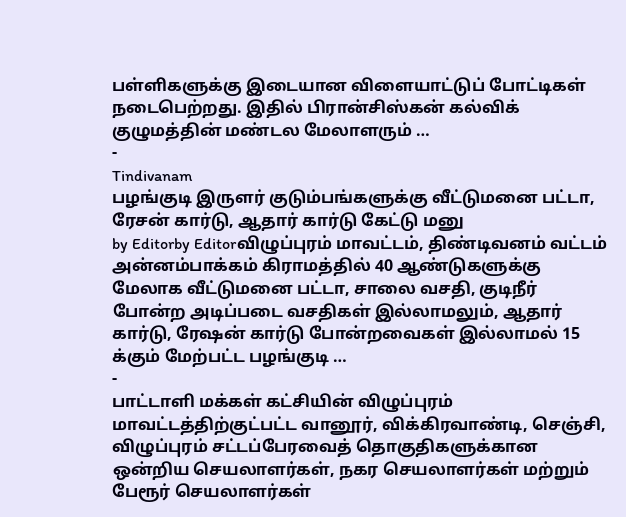பள்ளிகளுக்கு இடையான விளையாட்டுப் போட்டிகள் நடைபெற்றது. இதில் பிரான்சிஸ்கன் கல்விக் குழுமத்தின் மண்டல மேலாளரும் …
-
Tindivanam
பழங்குடி இருளர் குடும்பங்களுக்கு வீட்டுமனை பட்டா, ரேசன் கார்டு, ஆதார் கார்டு கேட்டு மனு
by Editorby Editorவிழுப்புரம் மாவட்டம், திண்டிவனம் வட்டம் அன்னம்பாக்கம் கிராமத்தில் 40 ஆண்டுகளுக்கு மேலாக வீட்டுமனை பட்டா, சாலை வசதி, குடிநீர் போன்ற அடிப்படை வசதிகள் இல்லாமலும், ஆதார் கார்டு, ரேஷன் கார்டு போன்றவைகள் இல்லாமல் 15 க்கும் மேற்பட்ட பழங்குடி …
-
பாட்டாளி மக்கள் கட்சியின் விழுப்புரம் மாவட்டத்திற்குட்பட்ட வானூர், விக்கிரவாண்டி, செஞ்சி, விழுப்புரம் சட்டப்பேரவைத் தொகுதிகளுக்கான ஒன்றிய செயலாளர்கள், நகர செயலாளர்கள் மற்றும் பேரூர் செயலாளர்கள்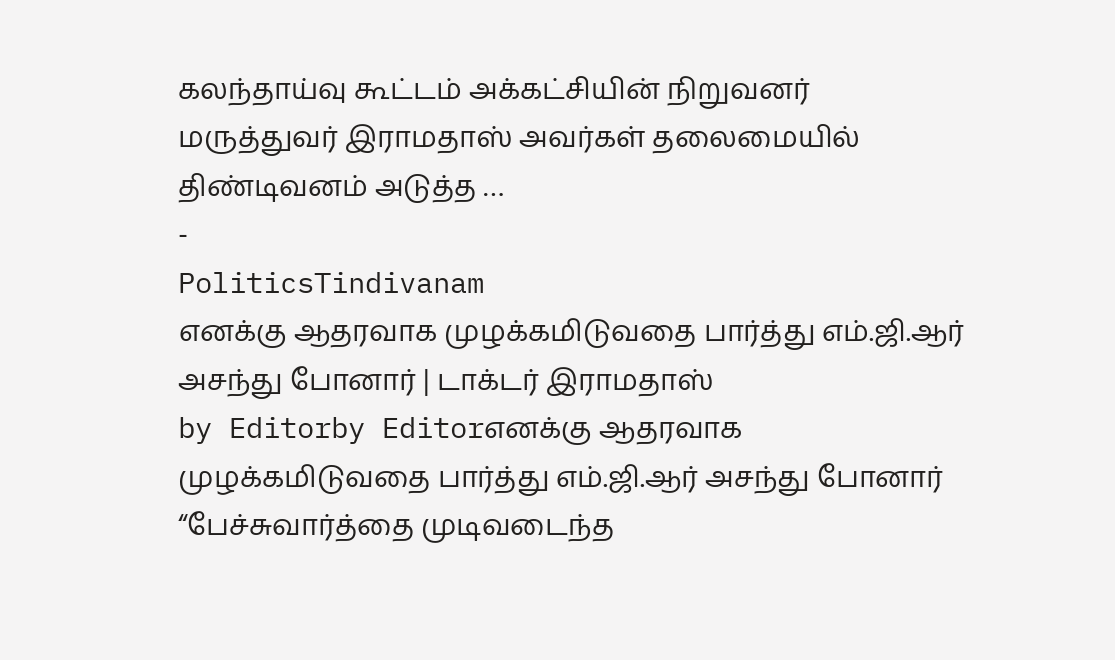கலந்தாய்வு கூட்டம் அக்கட்சியின் நிறுவனர் மருத்துவர் இராமதாஸ் அவர்கள் தலைமையில் திண்டிவனம் அடுத்த …
-
PoliticsTindivanam
எனக்கு ஆதரவாக முழக்கமிடுவதை பார்த்து எம்.ஜி.ஆர் அசந்து போனார் | டாக்டர் இராமதாஸ்
by Editorby Editorஎனக்கு ஆதரவாக முழக்கமிடுவதை பார்த்து எம்.ஜி.ஆர் அசந்து போனார் “பேச்சுவார்த்தை முடிவடைந்த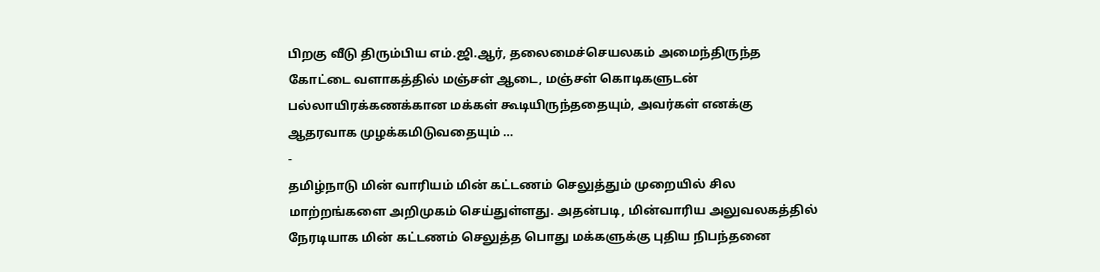பிறகு வீடு திரும்பிய எம்.ஜி.ஆர், தலைமைச்செயலகம் அமைந்திருந்த கோட்டை வளாகத்தில் மஞ்சள் ஆடை, மஞ்சள் கொடிகளுடன் பல்லாயிரக்கணக்கான மக்கள் கூடியிருந்ததையும், அவர்கள் எனக்கு ஆதரவாக முழக்கமிடுவதையும் …
-
தமிழ்நாடு மின் வாரியம் மின் கட்டணம் செலுத்தும் முறையில் சில மாற்றங்களை அறிமுகம் செய்துள்ளது. அதன்படி, மின்வாரிய அலுவலகத்தில் நேரடியாக மின் கட்டணம் செலுத்த பொது மக்களுக்கு புதிய நிபந்தனை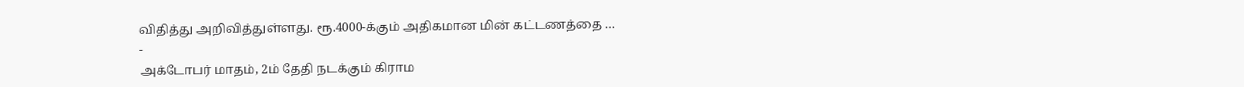விதித்து அறிவித்துள்ளது. ரூ.4000-க்கும் அதிகமான மின் கட்டணத்தை …
-
அக்டோபர் மாதம், 2ம் தேதி நடக்கும் கிராம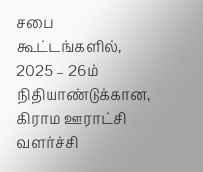சபை கூட்டங்களில், 2025 – 26ம் நிதியாண்டுக்கான, கிராம ஊராட்சி வளர்ச்சி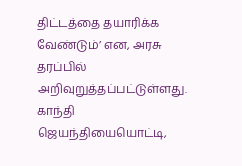திட்டத்தை தயாரிக்க வேண்டும்’ என, அரசு தரப்பில் அறிவுறுத்தப்பட்டுள்ளது. காந்தி ஜெயந்தியையொட்டி,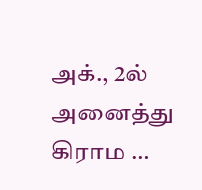அக்., 2ல் அனைத்து கிராம …